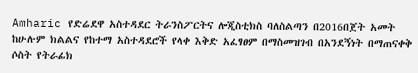Amharic የድሬደዋ አስተዳደር ትራንስፖርትና ሎጂስቲክስ ባለስልጣን በ2016በጀት አመት ከሁሉም ክልልና የከተማ አስተዳደሮች የላቀ እቅድ አፈፃፀም በማስመዝገብ በአንደኝነት በማጠናቀቅ ሶስት የትራፊክ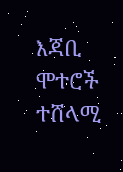እጃቢ ሞተሮች ተሸላሚ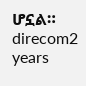ሆኗል። direcom2 years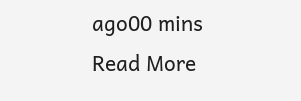ago00 mins Read More